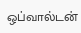ஒப்வால்டன்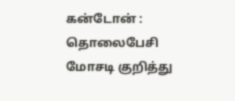கன்டோன் : தொலைபேசி மோசடி குறித்து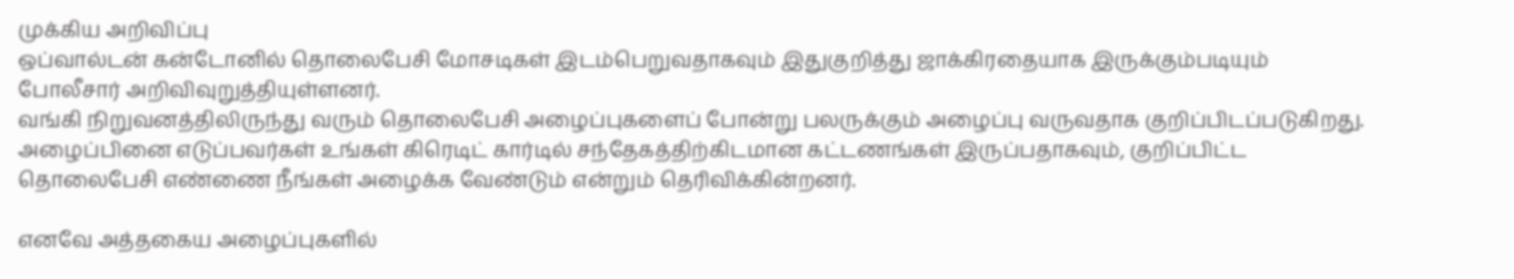முக்கிய அறிவிப்பு
ஒப்வால்டன் கன்டோனில் தொலைபேசி மோசடிகள் இடம்பெறுவதாகவும் இதுகுறித்து ஜாக்கிரதையாக இருக்கும்படியும் போலீசார் அறிவிவுறுத்தியுள்ளனர்.
வங்கி நிறுவனத்திலிருந்து வரும் தொலைபேசி அழைப்புகளைப் போன்று பலருக்கும் அழைப்பு வருவதாக குறிப்பிடப்படுகிறது.
அழைப்பினை எடுப்பவர்கள் உங்கள் கிரெடிட் கார்டில் சந்தேகத்திற்கிடமான கட்டணங்கள் இருப்பதாகவும், குறிப்பிட்ட தொலைபேசி எண்ணை நீங்கள் அழைக்க வேண்டும் என்றும் தெரிவிக்கின்றனர்.

எனவே அத்தகைய அழைப்புகளில்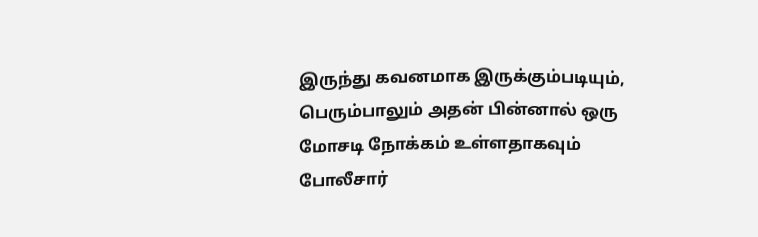இருந்து கவனமாக இருக்கும்படியும், பெரும்பாலும் அதன் பின்னால் ஒரு மோசடி நோக்கம் உள்ளதாகவும் போலீசார்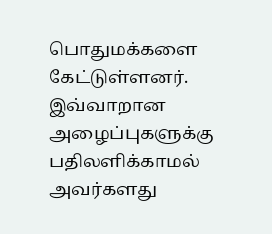பொதுமக்களை கேட்டுள்ளனர்.
இவ்வாறான அழைப்புகளுக்கு பதிலளிக்காமல் அவர்களது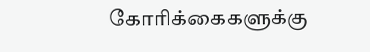கோரிக்கைகளுக்கு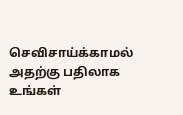செவிசாய்க்காமல் அதற்கு பதிலாக உங்கள்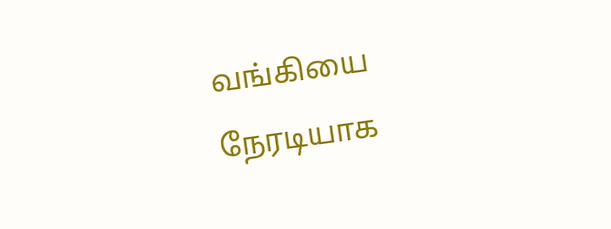வங்கியை நேரடியாக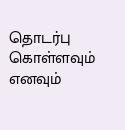தொடர்பு கொள்ளவும் எனவும்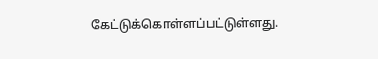கேட்டுக்கொள்ளப்பட்டுள்ளது.